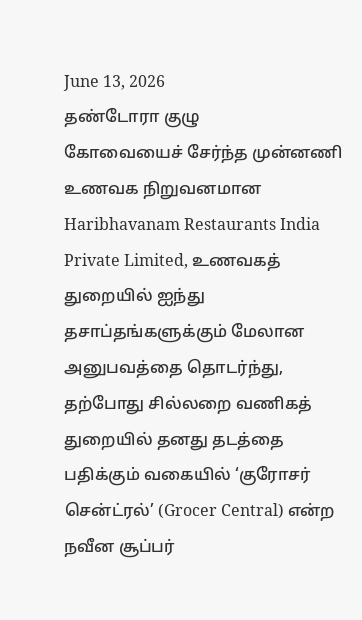June 13, 2026
தண்டோரா குழு
கோவையைச் சேர்ந்த முன்னணி உணவக நிறுவனமான Haribhavanam Restaurants India Private Limited, உணவகத் துறையில் ஐந்து தசாப்தங்களுக்கும் மேலான அனுபவத்தை தொடர்ந்து, தற்போது சில்லறை வணிகத் துறையில் தனது தடத்தை பதிக்கும் வகையில் ‘குரோசர் சென்ட்ரல்’ (Grocer Central) என்ற நவீன சூப்பர்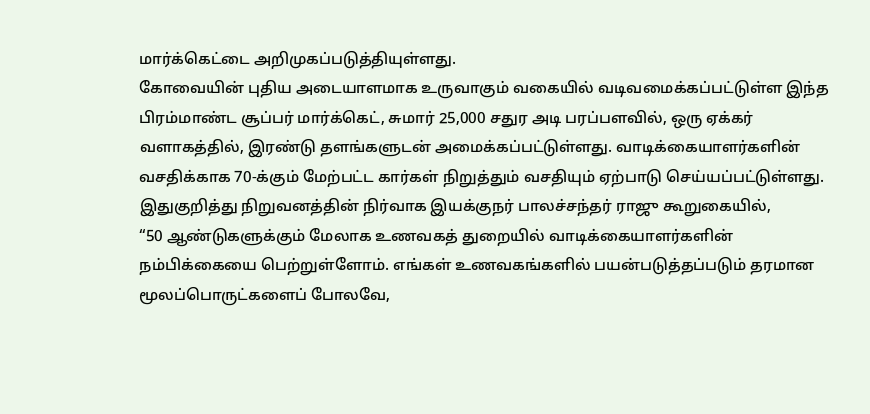மார்க்கெட்டை அறிமுகப்படுத்தியுள்ளது.
கோவையின் புதிய அடையாளமாக உருவாகும் வகையில் வடிவமைக்கப்பட்டுள்ள இந்த பிரம்மாண்ட சூப்பர் மார்க்கெட், சுமார் 25,000 சதுர அடி பரப்பளவில், ஒரு ஏக்கர் வளாகத்தில், இரண்டு தளங்களுடன் அமைக்கப்பட்டுள்ளது. வாடிக்கையாளர்களின் வசதிக்காக 70-க்கும் மேற்பட்ட கார்கள் நிறுத்தும் வசதியும் ஏற்பாடு செய்யப்பட்டுள்ளது.
இதுகுறித்து நிறுவனத்தின் நிர்வாக இயக்குநர் பாலச்சந்தர் ராஜு கூறுகையில்,
“50 ஆண்டுகளுக்கும் மேலாக உணவகத் துறையில் வாடிக்கையாளர்களின் நம்பிக்கையை பெற்றுள்ளோம். எங்கள் உணவகங்களில் பயன்படுத்தப்படும் தரமான மூலப்பொருட்களைப் போலவே,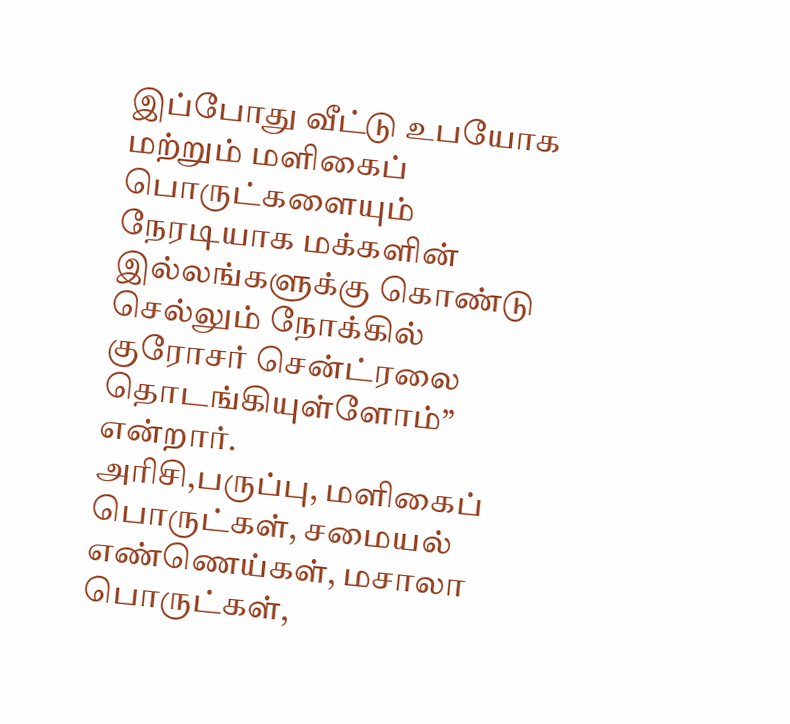இப்போது வீட்டு உபயோக மற்றும் மளிகைப் பொருட்களையும் நேரடியாக மக்களின் இல்லங்களுக்கு கொண்டு செல்லும் நோக்கில் குரோசர் சென்ட்ரலை தொடங்கியுள்ளோம்” என்றார்.
அரிசி,பருப்பு, மளிகைப் பொருட்கள், சமையல் எண்ணெய்கள், மசாலா பொருட்கள்,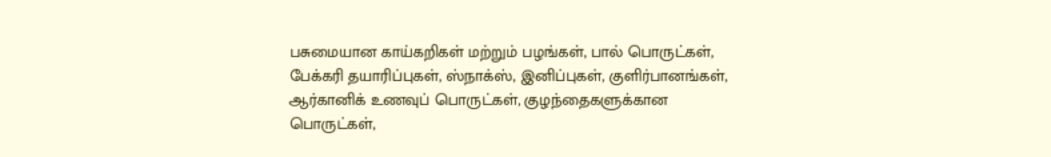பசுமையான காய்கறிகள் மற்றும் பழங்கள், பால் பொருட்கள், பேக்கரி தயாரிப்புகள், ஸ்நாக்ஸ், இனிப்புகள், குளிர்பானங்கள், ஆர்கானிக் உணவுப் பொருட்கள், குழந்தைகளுக்கான பொருட்கள்,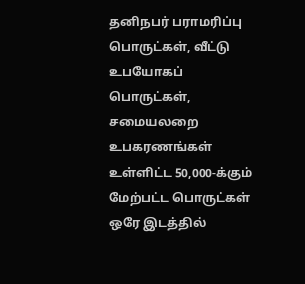தனிநபர் பராமரிப்பு பொருட்கள், வீட்டு உபயோகப் பொருட்கள், சமையலறை உபகரணங்கள் உள்ளிட்ட 50,000-க்கும் மேற்பட்ட பொருட்கள் ஒரே இடத்தில்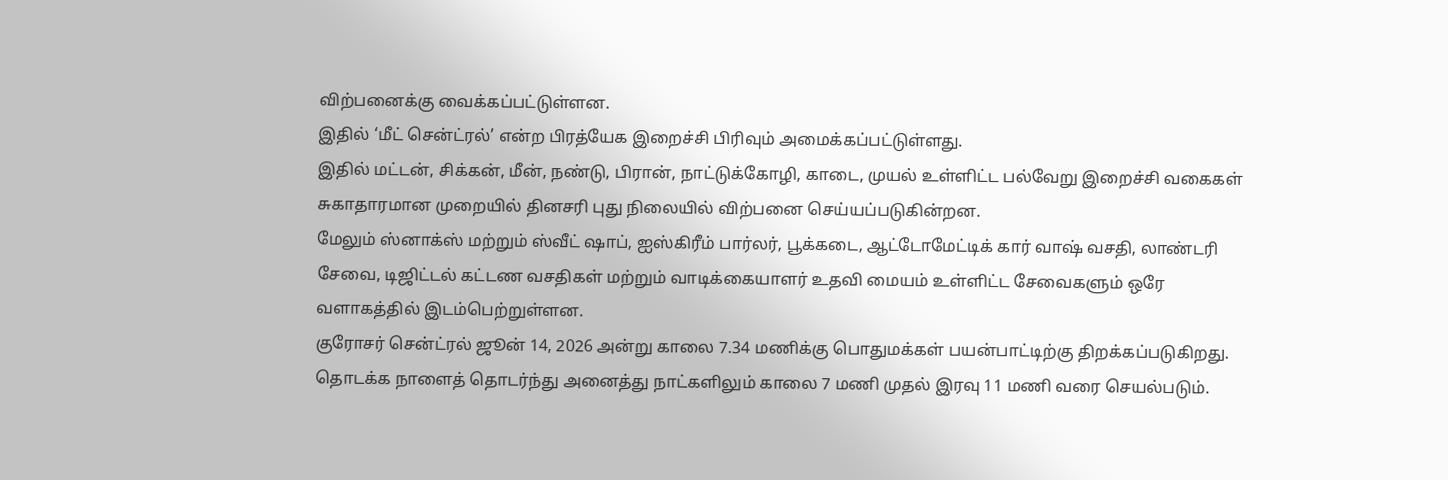விற்பனைக்கு வைக்கப்பட்டுள்ளன.
இதில் ‘மீட் சென்ட்ரல்’ என்ற பிரத்யேக இறைச்சி பிரிவும் அமைக்கப்பட்டுள்ளது.
இதில் மட்டன், சிக்கன், மீன், நண்டு, பிரான், நாட்டுக்கோழி, காடை, முயல் உள்ளிட்ட பல்வேறு இறைச்சி வகைகள் சுகாதாரமான முறையில் தினசரி புது நிலையில் விற்பனை செய்யப்படுகின்றன.
மேலும் ஸ்னாக்ஸ் மற்றும் ஸ்வீட் ஷாப், ஐஸ்கிரீம் பார்லர், பூக்கடை, ஆட்டோமேட்டிக் கார் வாஷ் வசதி, லாண்டரி சேவை, டிஜிட்டல் கட்டண வசதிகள் மற்றும் வாடிக்கையாளர் உதவி மையம் உள்ளிட்ட சேவைகளும் ஒரே வளாகத்தில் இடம்பெற்றுள்ளன.
குரோசர் சென்ட்ரல் ஜூன் 14, 2026 அன்று காலை 7.34 மணிக்கு பொதுமக்கள் பயன்பாட்டிற்கு திறக்கப்படுகிறது. தொடக்க நாளைத் தொடர்ந்து அனைத்து நாட்களிலும் காலை 7 மணி முதல் இரவு 11 மணி வரை செயல்படும்.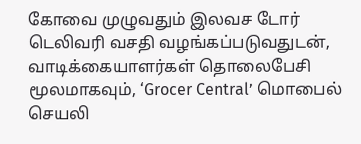கோவை முழுவதும் இலவச டோர் டெலிவரி வசதி வழங்கப்படுவதுடன், வாடிக்கையாளர்கள் தொலைபேசி மூலமாகவும், ‘Grocer Central’ மொபைல் செயலி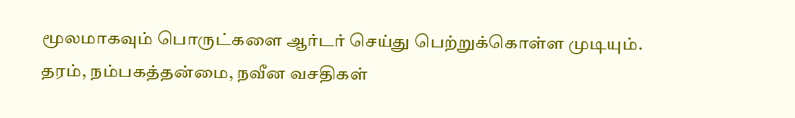மூலமாகவும் பொருட்களை ஆர்டர் செய்து பெற்றுக்கொள்ள முடியும்.
தரம், நம்பகத்தன்மை, நவீன வசதிகள்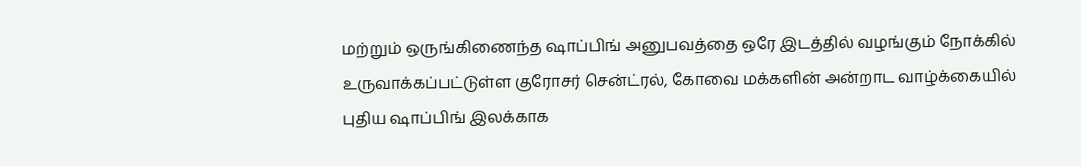மற்றும் ஒருங்கிணைந்த ஷாப்பிங் அனுபவத்தை ஒரே இடத்தில் வழங்கும் நோக்கில் உருவாக்கப்பட்டுள்ள குரோசர் சென்ட்ரல், கோவை மக்களின் அன்றாட வாழ்க்கையில் புதிய ஷாப்பிங் இலக்காக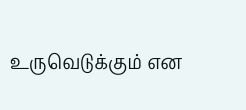உருவெடுக்கும் என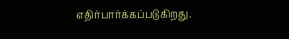எதிர்பார்க்கப்படுகிறது.